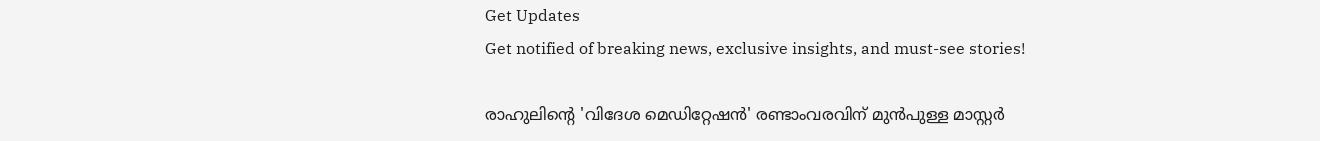Get Updates
Get notified of breaking news, exclusive insights, and must-see stories!

രാഹുലിന്‍റെ 'വിദേശ മെഡിറ്റേഷന്‍' രണ്ടാംവരവിന് മുന്‍പുള്ള മാസ്റ്റര്‍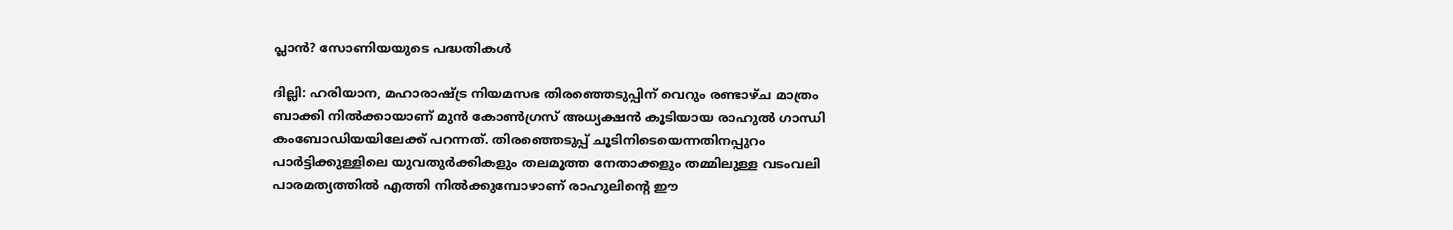പ്ലാന്‍? സോണിയയുടെ പദ്ധതികള്‍

ദില്ലി: ഹരിയാന, മഹാരാഷ്ട്ര നിയമസഭ തിരഞ്ഞെടുപ്പിന് വെറും രണ്ടാഴ്ച മാത്രം ബാക്കി നില്‍ക്കായാണ് മുന്‍ കോണ്‍ഗ്രസ് അധ്യക്ഷന്‍ കൂടിയായ രാഹുല്‍ ഗാന്ധി കംബോഡിയയിലേക്ക് പറന്നത്. തിരഞ്ഞെടുപ്പ് ചൂടിനിടെയെന്നതിനപ്പുറം പാര്‍ട്ടിക്കുള്ളിലെ യുവതുര്‍ക്കികളും തലമൂത്ത നേതാക്കളും തമ്മിലുള്ള വടംവലി പാരമത്യത്തില്‍ എത്തി നില്‍ക്കുമ്പോഴാണ് രാഹുലിന്‍റെ ഈ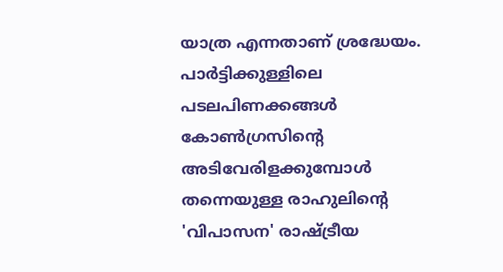യാത്ര എന്നതാണ് ശ്രദ്ധേയം. പാര്‍ട്ടിക്കുള്ളിലെ പടലപിണക്കങ്ങള്‍ കോണ്‍ഗ്രസിന്‍റെ അടിവേരിളക്കുമ്പോള്‍ തന്നെയുള്ള രാഹുലിന്‍റെ 'വിപാസന' രാഷ്ട്രീയ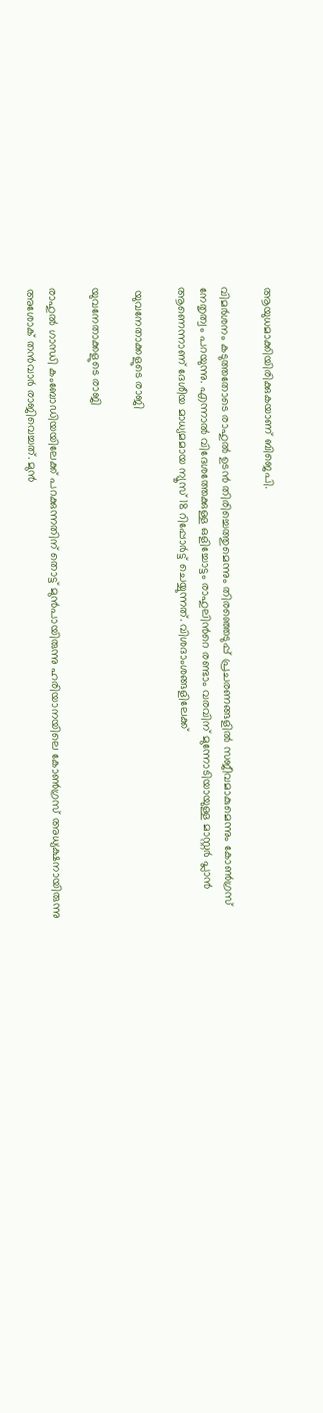ആയുധമാക്കിയിരിക്കുകയാണ് ബിജെപി.

വിമര്‍ശനം കടുത്തതോടെ രാഹുല്‍ ഉടന്‍ തിരിച്ചെത്തുമെന്നും തിരഞ്ഞെടുപ്പ് പ്രചരണങ്ങളില്‍ സജീവമാകുമെന്നും കോണ്‍ഗ്രസ് നേതൃത്വം പറയുന്നു. എന്നാല്‍ വിദേശത്തേക്കുള്ള ഒളിച്ചോട്ടം രാഹുലിന്‍റെ രണ്ടാം വരവിന് മുന്നോടിയായുള്ള മാസ്റ്റര്‍ പ്ലാന്‍ ആണെന്നാണ് ദേശീയ മാധ്യമമായ ന്യൂസ് 18 റിപ്പോര്‍ട്ട് ചെയ്യുന്നത്. വിശദാംശങ്ങളിലേക്ക്

 യുവനേതാക്കളുടെ രാജി

യുവനേതാക്കളുടെ രാജി

രാഹുല്‍ ഗാന്ധി കംബോഡിയയിലേക്ക് പറക്കുന്നതിന് തൊട്ട് മുന്‍പായിരുന്നു ഹരിയാനയിലെ കോണ്‍ഗ്രസ് അധ്യക്ഷനായിരുന്നു അശോക് തന്‍വാര്‍ രാജിവെച്ചത്. മുന്‍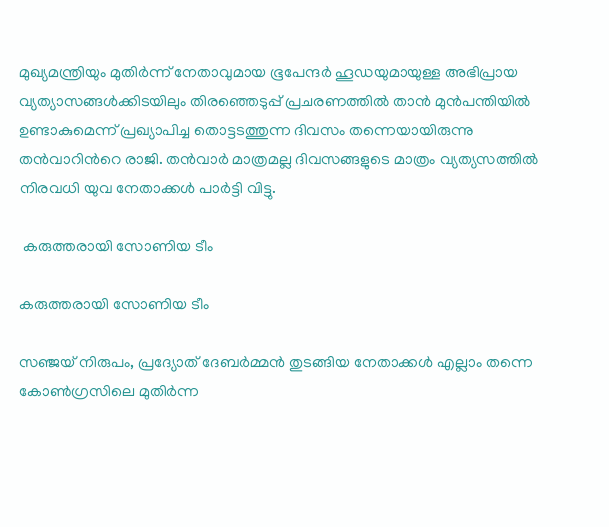മുഖ്യമന്ത്രിയും മുതിര്‍ന്ന് നേതാവുമായ ഭൂപേന്ദര്‍ ഹൂഡയുമായുള്ള അഭിപ്രായ വ്യത്യാസങ്ങള്‍ക്കിടയിലും തിരഞ്ഞെടുപ്പ് പ്രചരണത്തില്‍ താന്‍ മുന്‍പന്തിയില്‍ ഉണ്ടാകുമെന്ന് പ്രഖ്യാപിച്ച തൊട്ടടത്തുന്ന ദിവസം തന്നെയായിരുന്നു തന്‍വാറിന്‍റെ രാജി. തന്‍വാര്‍ മാത്രമല്ല ദിവസങ്ങളുടെ മാത്രം വ്യത്യസത്തില്‍ നിരവധി യുവ നേതാക്കള്‍ പാര്‍ട്ടി വിട്ടു.

 കരുത്തരായി സോണിയ ടീം

കരുത്തരായി സോണിയ ടീം

സഞ്ജയ് നിരുപം, പ്രദ്യോത് ദേബര്‍മ്മന്‍ തുടങ്ങിയ നേതാക്കള്‍ എല്ലാം തന്നെ കോണ്‍ഗ്രസിലെ മുതിര്‍ന്ന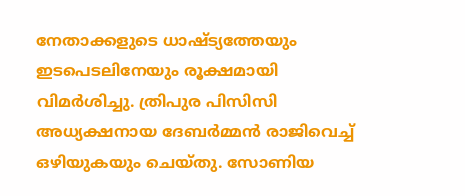നേതാക്കളുടെ ധാഷ്ട്യത്തേയും ഇടപെടലിനേയും രൂക്ഷമായി വിമര്‍ശിച്ചു. ത്രിപുര പിസിസി അധ്യക്ഷനായ ദേബര്‍മ്മന്‍ രാജിവെച്ച് ഒഴിയുകയും ചെയ്തു. സോണിയ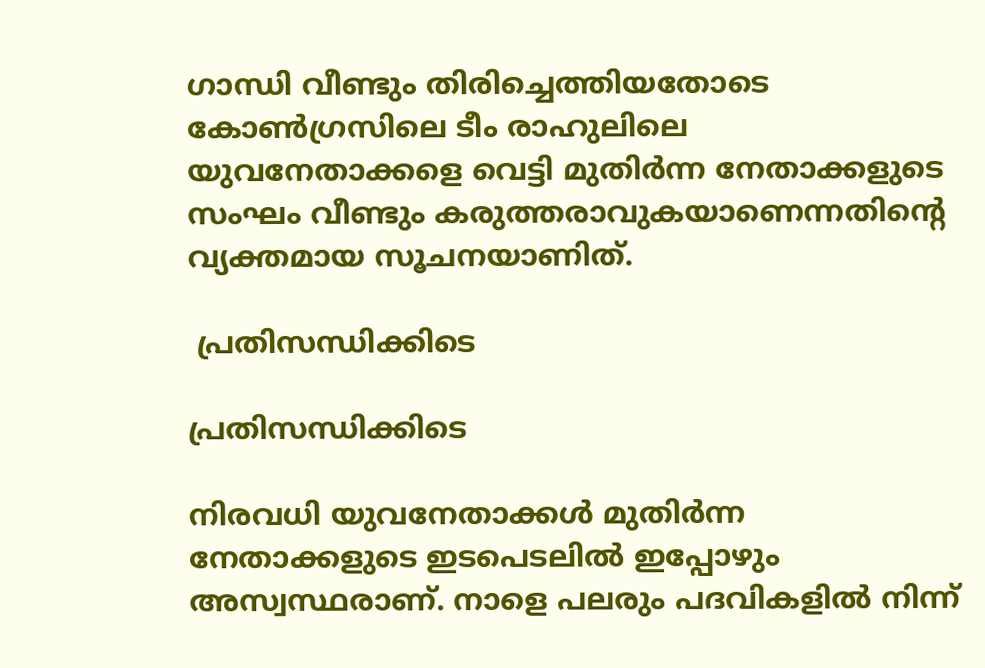ഗാന്ധി വീണ്ടും തിരിച്ചെത്തിയതോടെ കോണ്‍ഗ്രസിലെ ടീം രാഹുലിലെ യുവനേതാക്കളെ വെട്ടി മുതിര്‍ന്ന നേതാക്കളുടെ സംഘം വീണ്ടും കരുത്തരാവുകയാണെന്നതിന്‍റെ വ്യക്തമായ സൂചനയാണിത്.

 പ്രതിസന്ധിക്കിടെ

പ്രതിസന്ധിക്കിടെ

നിരവധി യുവനേതാക്കള്‍ മുതിര്‍ന്ന നേതാക്കളുടെ ഇടപെടലില്‍ ഇപ്പോഴും അസ്വസ്ഥരാണ്. നാളെ പലരും പദവികളില്‍ നിന്ന്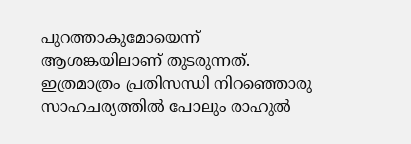പുറത്താകുമോയെന്ന് ആശങ്കയിലാണ് തുടരുന്നത്. ഇത്രമാത്രം പ്രതിസന്ധി നിറഞ്ഞൊരു സാഹചര്യത്തില്‍ പോലും രാഹുല്‍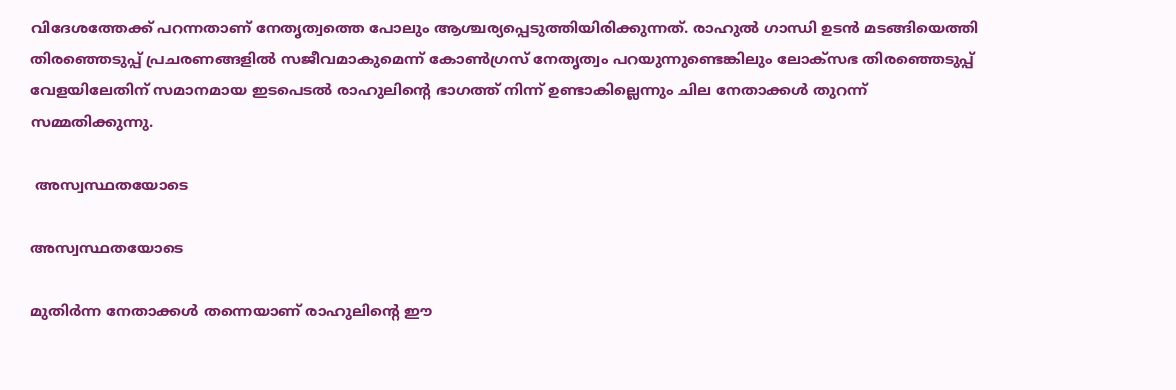വിദേശത്തേക്ക് പറന്നതാണ് നേതൃത്വത്തെ പോലും ആശ്ചര്യപ്പെടുത്തിയിരിക്കുന്നത്. രാഹുല്‍ ഗാന്ധി ഉടന്‍ മടങ്ങിയെത്തി തിരഞ്ഞെടുപ്പ് പ്രചരണങ്ങളില്‍ സജീവമാകുമെന്ന് കോണ്‍ഗ്രസ് നേതൃത്വം പറയുന്നുണ്ടെങ്കിലും ലോക്സഭ തിരഞ്ഞെടുപ്പ് വേളയിലേതിന് സമാനമായ ഇടപെടല്‍ രാഹുലിന്‍റെ ഭാഗത്ത് നിന്ന് ഉണ്ടാകില്ലെന്നും ചില നേതാക്കള്‍ തുറന്ന് സമ്മതിക്കുന്നു.

 അസ്വസ്ഥതയോടെ

അസ്വസ്ഥതയോടെ

മുതിര്‍ന്ന നേതാക്കള്‍ തന്നെയാണ് രാഹുലിന്‍റെ ഈ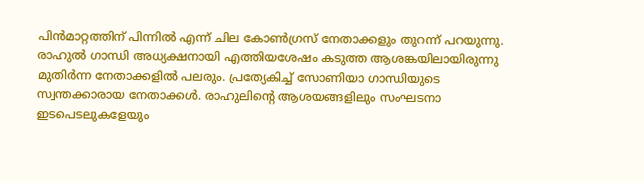പിന്‍മാറ്റത്തിന് പിന്നില്‍ എന്ന് ചില കോണ്‍ഗ്രസ് നേതാക്കളും തുറന്ന് പറയുന്നു. രാഹുല്‍ ഗാന്ധി അധ്യക്ഷനായി എത്തിയശേഷം കടുത്ത ആശങ്കയിലായിരുന്നു മുതിര്‍ന്ന നേതാക്കളില്‍ പലരും. പ്രത്യേകിച്ച് സോണിയാ ഗാന്ധിയുടെ സ്വന്തക്കാരായ നേതാക്കള്‍. രാഹുലിന്‍റെ ആശയങ്ങളിലും സംഘടനാ ഇടപെടലുകളേയും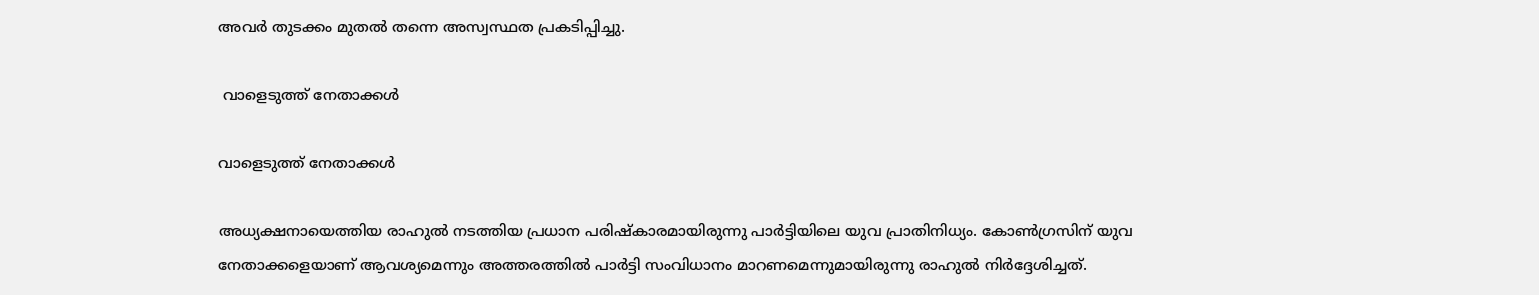അവര്‍ തുടക്കം മുതല്‍ തന്നെ അസ്വസ്ഥത പ്രകടിപ്പിച്ചു.

 വാളെടുത്ത് നേതാക്കള്‍

വാളെടുത്ത് നേതാക്കള്‍

അധ്യക്ഷനായെത്തിയ രാഹുല്‍ നടത്തിയ പ്രധാന പരിഷ്കാരമായിരുന്നു പാര്‍ട്ടിയിലെ യുവ പ്രാതിനിധ്യം. കോണ്‍ഗ്രസിന് യുവ നേതാക്കളെയാണ് ആവശ്യമെന്നും അത്തരത്തില്‍ പാര്‍ട്ടി സംവിധാനം മാറണമെന്നുമായിരുന്നു രാഹുല്‍ നിര്‍ദ്ദേശിച്ചത്.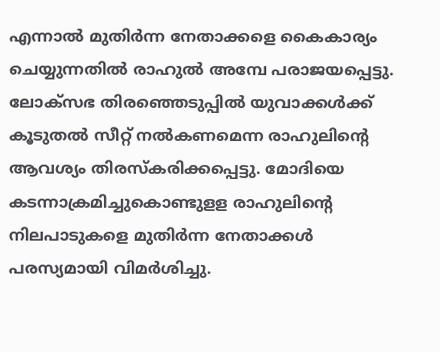എന്നാല്‍ മുതിര്‍ന്ന നേതാക്കളെ കൈകാര്യം ചെയ്യുന്നതില്‍ രാഹുല്‍ അമ്പേ പരാജയപ്പെട്ടു. ലോക്സഭ തിരഞ്ഞെടുപ്പില്‍ യുവാക്കള്‍ക്ക് കൂടുതല്‍ സീറ്റ് നല്‍കണമെന്ന രാഹുലിന്‍റെ ആവശ്യം തിരസ്കരിക്കപ്പെട്ടു. മോദിയെ കടന്നാക്രമിച്ചുകൊണ്ടുളള രാഹുലിന്‍റെ നിലപാടുകളെ മുതിര്‍ന്ന നേതാക്കള്‍ പരസ്യമായി വിമര്‍ശിച്ചു.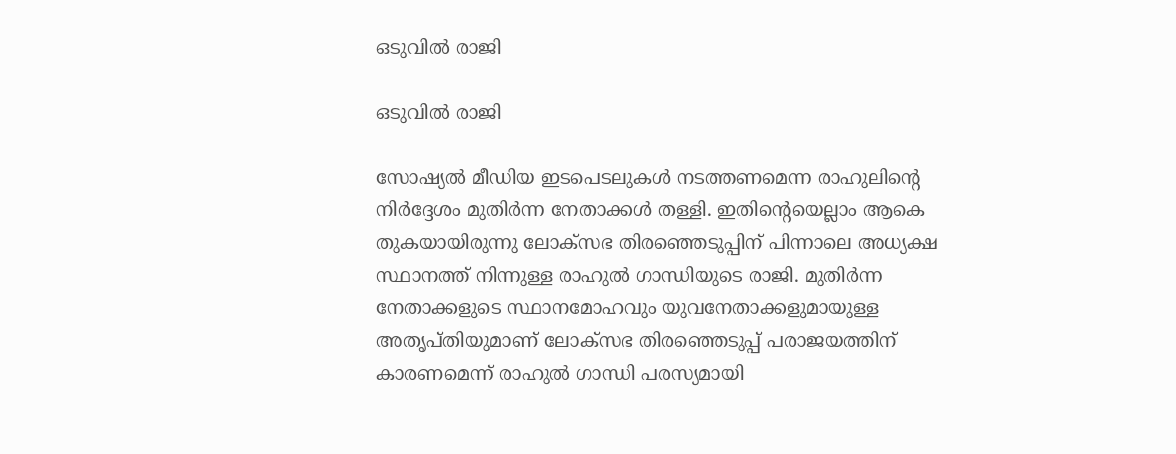ഒടുവില്‍ രാജി

ഒടുവില്‍ രാജി

സോഷ്യല്‍ മീഡിയ ഇടപെടലുകള്‍ നടത്തണമെന്ന രാഹുലിന്‍റെ നിര്‍ദ്ദേശം മുതിര്‍ന്ന നേതാക്കള്‍ തള്ളി. ഇതിന്‍റെയെല്ലാം ആകെ തുകയായിരുന്നു ലോക്സഭ തിരഞ്ഞെടുപ്പിന് പിന്നാലെ അധ്യക്ഷ സ്ഥാനത്ത് നിന്നുള്ള രാഹുല്‍ ഗാന്ധിയുടെ രാജി. മുതിര്‍ന്ന നേതാക്കളുടെ സ്ഥാനമോഹവും യുവനേതാക്കളുമായുള്ള അതൃപ്തിയുമാണ് ലോക്സഭ തിരഞ്ഞെടുപ്പ് പരാജയത്തിന് കാരണമെന്ന് രാഹുല്‍ ഗാന്ധി പരസ്യമായി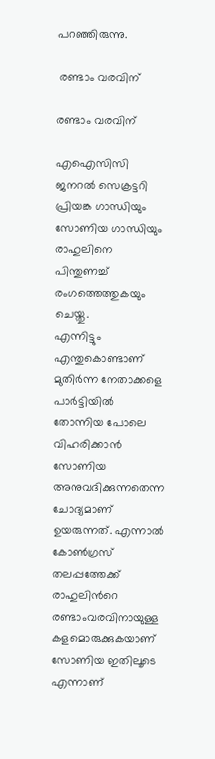പറഞ്ഞിരുന്നു.

 രണ്ടാം വരവിന്

രണ്ടാം വരവിന്

എഐസിസി ജനറല്‍ സെക്രട്ടറി പ്രിയങ്ക ഗാന്ധിയും സോണിയ ഗാന്ധിയും രാഹുലിനെ പിന്തുണച്ച് രംഗത്തെത്തുകയും ചെയ്തു.
എന്നിട്ടും എന്തുകൊണ്ടാണ് മുതിര്‍ന്ന നേതാക്കളെ പാര്‍ട്ടിയില്‍ തോന്നിയ പോലെ വിഹരിക്കാന്‍ സോണിയ അനുവദിക്കുന്നതെന്ന ചോദ്യമാണ് ഉയരുന്നത്. എന്നാല്‍ കോണ്‍ഗ്രസ് തലപ്പത്തേക്ക് രാഹുലിന്‍റെ രണ്ടാംവരവിനായുള്ള കളമൊരുക്കുകയാണ് സോണിയ ഇതിലൂടെ എന്നാണ്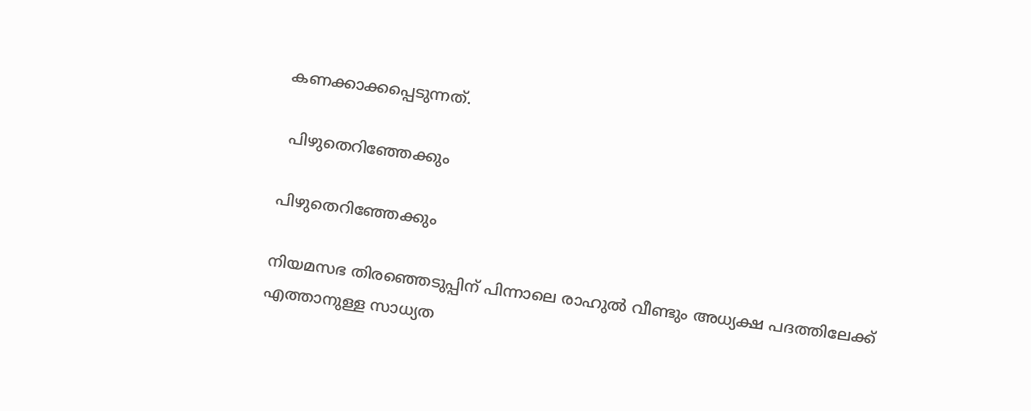കണക്കാക്കപ്പെടുന്നത്.

 പിഴുതെറിഞ്ഞേക്കും

പിഴുതെറിഞ്ഞേക്കും

നിയമസഭ തിരഞ്ഞെടുപ്പിന് പിന്നാലെ രാഹുല്‍ വീണ്ടും അധ്യക്ഷ പദത്തിലേക്ക് എത്താനുള്ള സാധ്യത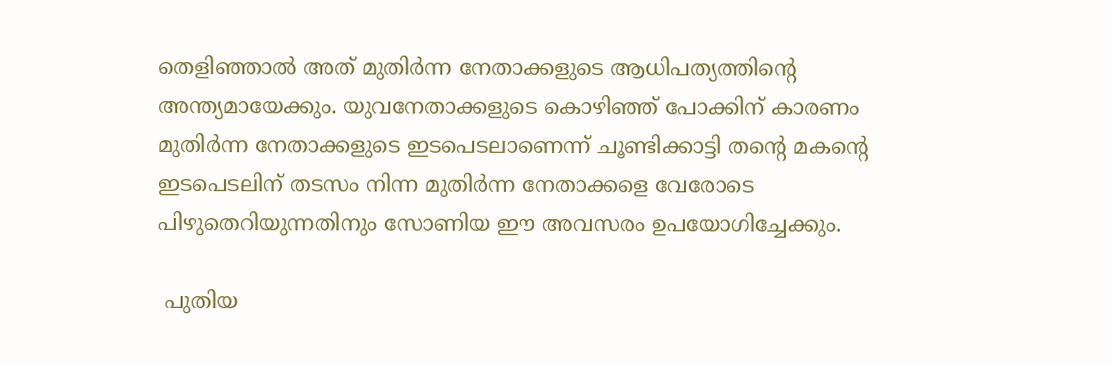തെളിഞ്ഞാല്‍ അത് മുതിര്‍ന്ന നേതാക്കളുടെ ആധിപത്യത്തിന്‍റെ അന്ത്യമായേക്കും. യുവനേതാക്കളുടെ കൊഴിഞ്ഞ് പോക്കിന് കാരണം മുതിര്‍ന്ന നേതാക്കളുടെ ഇടപെടലാണെന്ന് ചൂണ്ടിക്കാട്ടി തന്‍റെ മകന്‍റെ ഇടപെടലിന് തടസം നിന്ന മുതിര്‍ന്ന നേതാക്കളെ വേരോടെ പിഴുതെറിയുന്നതിനും സോണിയ ഈ അവസരം ഉപയോഗിച്ചേക്കും.

 പുതിയ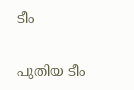ടീം

പുതിയ ടീം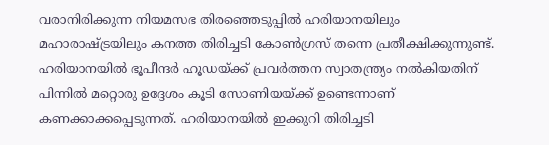വരാനിരിക്കുന്ന നിയമസഭ തിരഞ്ഞെടുപ്പില്‍ ഹരിയാനയിലും മഹാരാഷ്ട്രയിലും കനത്ത തിരിച്ചടി കോണ്‍ഗ്രസ് തന്നെ പ്രതീക്ഷിക്കുന്നുണ്ട്. ഹരിയാനയില്‍ ഭൂപീന്ദര്‍ ഹൂഡയ്ക്ക് പ്രവര്‍ത്തന സ്വാതന്ത്ര്യം നല്‍കിയതിന് പിന്നില്‍ മറ്റൊരു ഉദ്ദേശം കൂടി സോണിയയ്ക്ക് ഉണ്ടെന്നാണ് കണക്കാക്കപ്പെടുന്നത്. ഹരിയാനയില്‍ ഇക്കുറി തിരിച്ചടി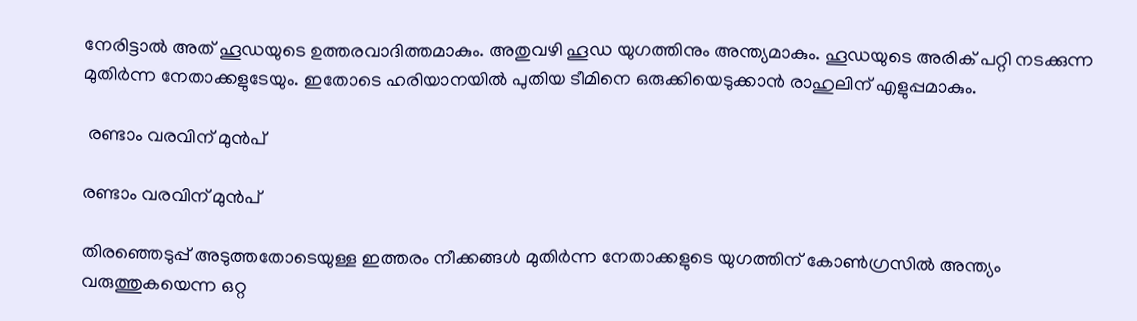നേരിട്ടാല്‍ അത് ഹൂഡയുടെ ഉത്തരവാദിത്തമാകും. അതുവഴി ഹൂഡ യുഗത്തിനും അന്ത്യമാകും. ഹൂഡയുടെ അരിക് പറ്റി നടക്കുന്ന മുതിര്‍ന്ന നേതാക്കളുടേയും. ഇതോടെ ഹരിയാനയില്‍ പുതിയ ടീമിനെ ഒരുക്കിയെടുക്കാന്‍ രാഹുലിന് എളുപ്പമാകും.

 രണ്ടാം വരവിന് മുന്‍പ്

രണ്ടാം വരവിന് മുന്‍പ്

തിര‍ഞ്ഞെടുപ്പ് അടുത്തതോടെയുള്ള ഇത്തരം നീക്കങ്ങള്‍ മുതിര്‍ന്ന നേതാക്കളുടെ യുഗത്തിന് കോണ്‍ഗ്രസില്‍ അന്ത്യം വരുത്തുകയെന്ന ഒറ്റ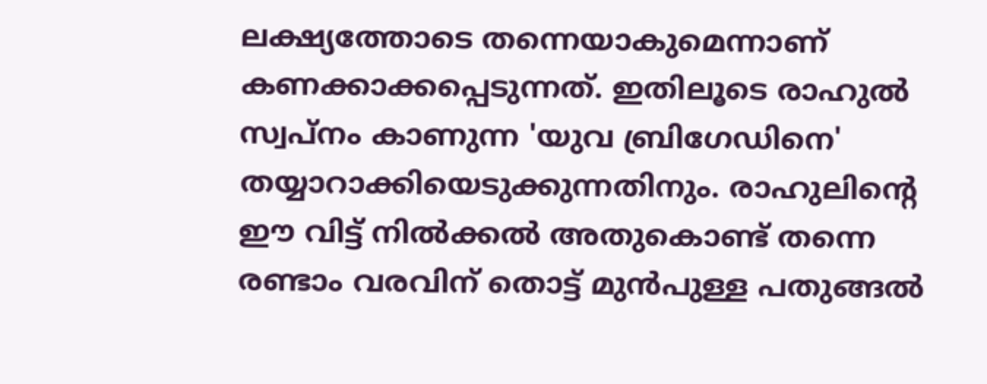ലക്ഷ്യത്തോടെ തന്നെയാകുമെന്നാണ് കണക്കാക്കപ്പെടുന്നത്. ഇതിലൂടെ രാഹുല്‍ സ്വപ്നം കാണുന്ന 'യുവ ബ്രിഗേഡിനെ' തയ്യാറാക്കിയെടുക്കുന്നതിനും. രാഹുലിന്‍റെ ഈ വിട്ട് നില്‍ക്കല്‍ അതുകൊണ്ട് തന്നെ രണ്ടാം വരവിന് തൊട്ട് മുന്‍പുള്ള പതുങ്ങല്‍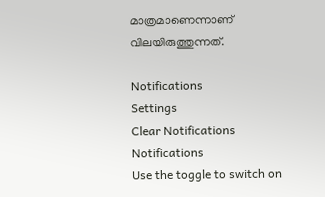മാത്രമാണെന്നാണ് വിലയിരുത്തുന്നത്.

Notifications
Settings
Clear Notifications
Notifications
Use the toggle to switch on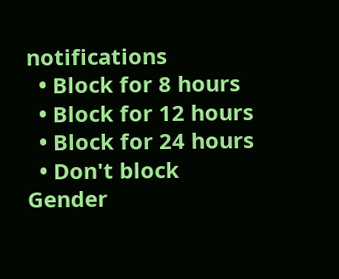notifications
  • Block for 8 hours
  • Block for 12 hours
  • Block for 24 hours
  • Don't block
Gender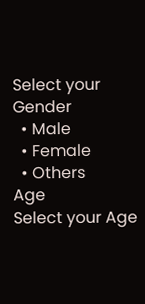Select your Gender
  • Male
  • Female
  • Others
Age
Select your Age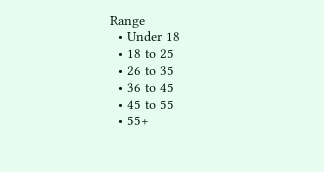Range
  • Under 18
  • 18 to 25
  • 26 to 35
  • 36 to 45
  • 45 to 55
  • 55+